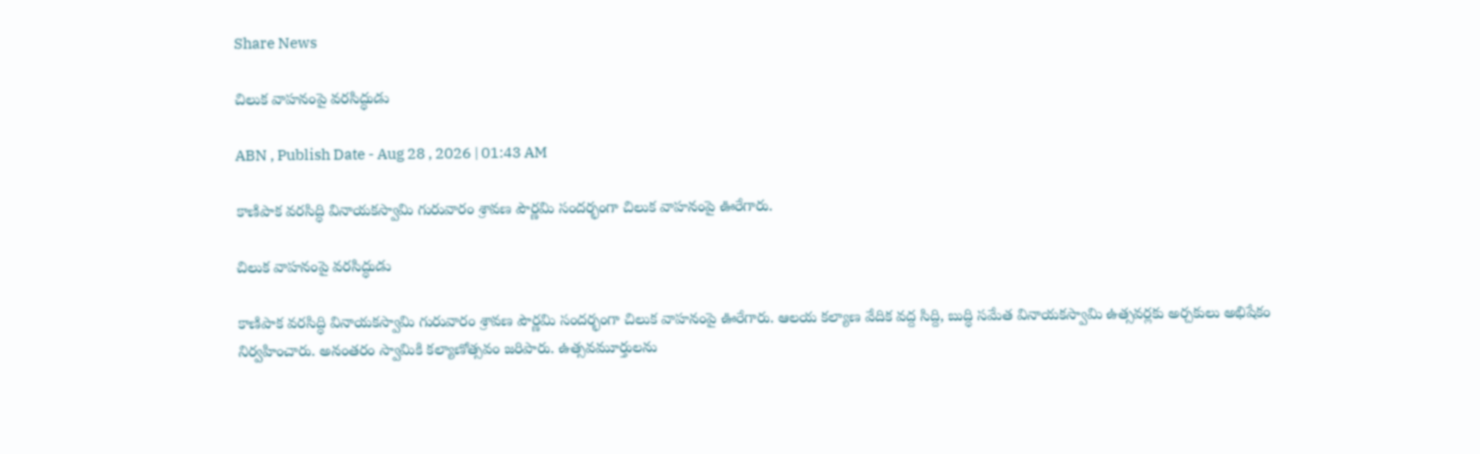Share News

చిలుక వాహనంపై వరసిద్ధుడు

ABN , Publish Date - Aug 28 , 2026 | 01:43 AM

కాణిపాక వరసిద్ధి వినాయకస్వామి గురువారం శ్రావణ పౌర్ణమి సందర్భంగా చిలుక వాహనంపై ఊరేగారు.

చిలుక వాహనంపై వరసిద్ధుడు

కాణిపాక వరసిద్ధి వినాయకస్వామి గురువారం శ్రావణ పౌర్ణమి సందర్భంగా చిలుక వాహనంపై ఊరేగారు. ఆలయ కల్యాణ వేదిక వద్ద సిద్ది, బుద్ధి సమేత వినాయకస్వామి ఉత్సవర్లకు అర్చకులు అభిషేకం నిర్వహించారు. అనంతరం స్వామికి కల్యాణోత్సవం జరిపారు. ఉత్సవమూర్తులను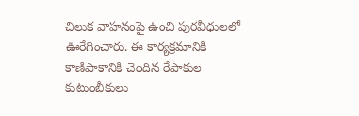చిలుక వాహనంపై ఉంచి పురవీధులలో ఊరేగించారు. ఈ కార్యక్రమానికి కాణిపాకానికి చెందిన రేపాకుల కుటుంబీకులు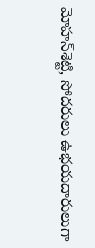మోహన్‌శెట్టి, సోదరులు ఉభయదారులుగా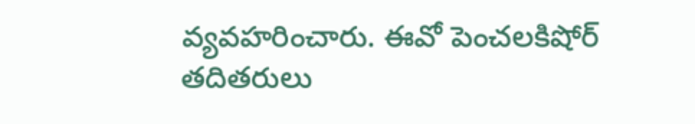వ్యవహరించారు. ఈవో పెంచలకిషోర్‌ తదితరులు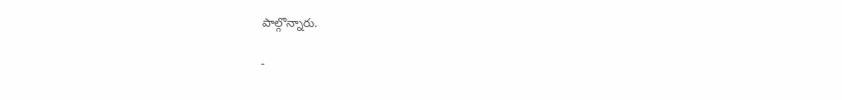పాల్గొన్నారు.

-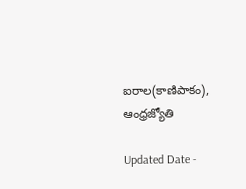ఐరాల(కాణిపాకం), ఆంధ్రజ్యోతి

Updated Date -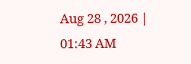Aug 28 , 2026 | 01:43 AM